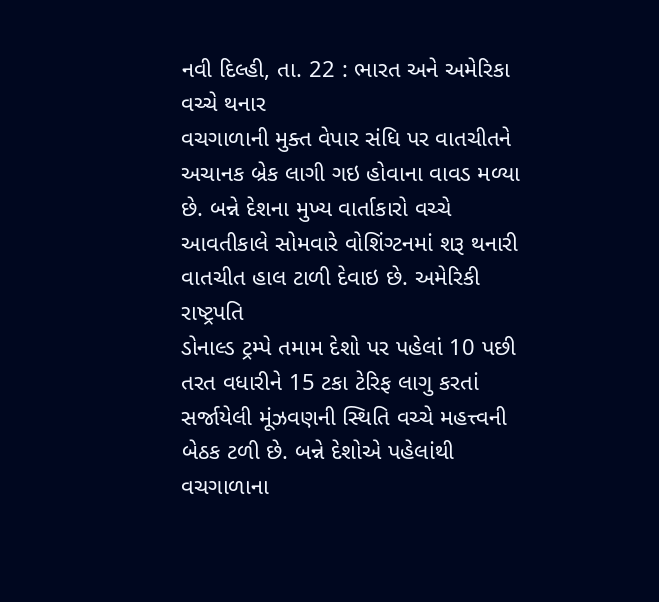નવી દિલ્હી, તા. 22 : ભારત અને અમેરિકા વચ્ચે થનાર
વચગાળાની મુક્ત વેપાર સંધિ પર વાતચીતને અચાનક બ્રેક લાગી ગઇ હોવાના વાવડ મળ્યા છે. બન્ને દેશના મુખ્ય વાર્તાકારો વચ્ચે
આવતીકાલે સોમવારે વોશિંગ્ટનમાં શરૂ થનારી વાતચીત હાલ ટાળી દેવાઇ છે. અમેરિકી રાષ્ટ્રપતિ
ડોનાલ્ડ ટ્રમ્પે તમામ દેશો પર પહેલાં 10 પછી તરત વધારીને 15 ટકા ટેરિફ લાગુ કરતાં સર્જાયેલી મૂંઝવણની સ્થિતિ વચ્ચે મહત્ત્વની
બેઠક ટળી છે. બન્ને દેશોએ પહેલાંથી વચગાળાના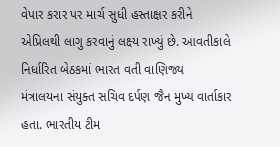વેપાર કરાર પર માર્ચ સુધી હસ્તાક્ષર કરીને
એપ્રિલથી લાગુ કરવાનું લક્ષ્ય રાખ્યું છે. આવતીકાલે નિર્ધારિત બેઠકમાં ભારત વતી વાણિજ્ય
મંત્રાલયના સંયુક્ત સચિવ દર્પણ જૈન મુખ્ય વાર્તાકાર હતા. ભારતીય ટીમ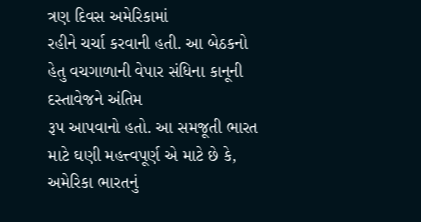ત્રણ દિવસ અમેરિકામાં
રહીને ચર્ચા કરવાની હતી. આ બેઠકનો હેતુ વચગાળાની વેપાર સંધિના કાનૂની દસ્તાવેજને અંતિમ
રૂપ આપવાનો હતો. આ સમજૂતી ભારત માટે ઘણી મહત્ત્વપૂર્ણ એ માટે છે કે, અમેરિકા ભારતનું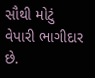સૌથી મોટું વેપારી ભાગીદાર
છે.